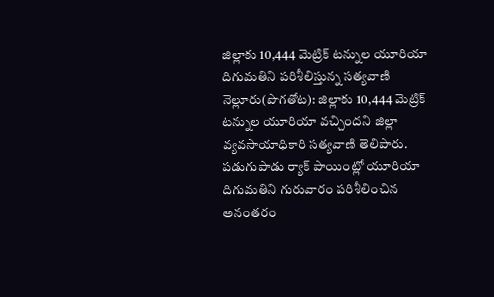జిల్లాకు 10,444 మెట్రిక్ టన్నుల యూరియా
దిగుమతిని పరిశీలిస్తున్న సత్యవాణి
నెల్లూరు(పొగతోట): జిల్లాకు 10,444 మెట్రిక్ టన్నుల యూరియా వచ్చిందని జిల్లా వ్యవసాయాధికారి సత్యవాణి తెలిపారు. పడుగుపాడు ర్యాక్ పాయింట్లో యూరియా దిగుమతిని గురువారం పరిశీలించిన అనంతరం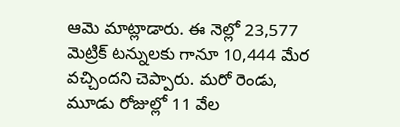ఆమె మాట్లాడారు. ఈ నెల్లో 23,577 మెట్రిక్ టన్నులకు గానూ 10,444 మేర వచ్చిందని చెప్పారు. మరో రెండు, మూడు రోజుల్లో 11 వేల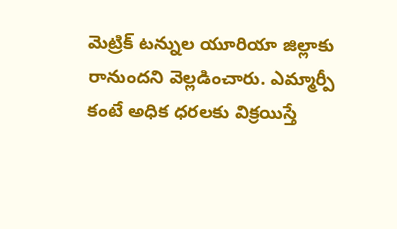మెట్రిక్ టన్నుల యూరియా జిల్లాకు రానుందని వెల్లడించారు. ఎమ్మార్పీ కంటే అధిక ధరలకు విక్రయిస్తే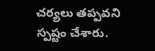చర్యలు తప్పవని స్పష్టం చేశారు.